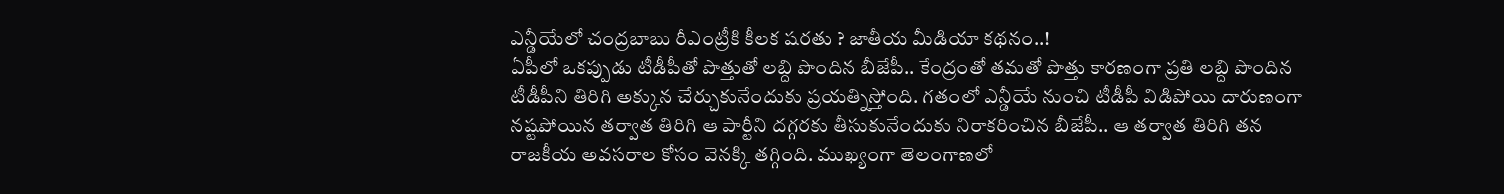ఎన్డీయేలో చంద్రబాబు రీఎంట్రీకి కీలక షరతు ? జాతీయ మీడియా కథనం..!
ఏపీలో ఒకప్పుడు టీడీపీతో పొత్తుతో లబ్ది పొందిన బీజేపీ.. కేంద్రంతో తమతో పొత్తు కారణంగా ప్రతి లబ్ది పొందిన టీడీపీని తిరిగి అక్కున చేర్చుకునేందుకు ప్రయత్నిస్తోంది. గతంలో ఎన్డీయే నుంచి టీడీపీ విడిపోయి దారుణంగా నష్టపోయిన తర్వాత తిరిగి ఆ పార్టీని దగ్గరకు తీసుకునేందుకు నిరాకరించిన బీజేపీ.. ఆ తర్వాత తిరిగి తన రాజకీయ అవసరాల కోసం వెనక్కి తగ్గింది. ముఖ్యంగా తెలంగాణలో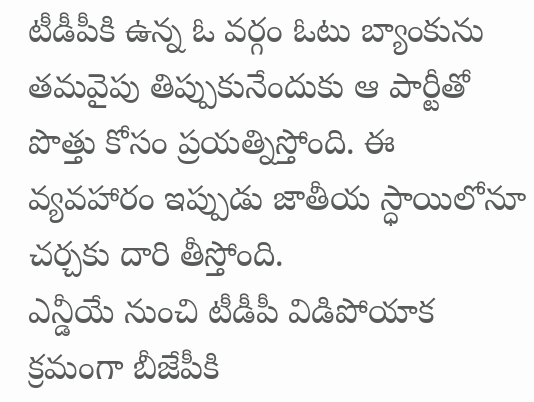టీడీపీకి ఉన్న ఓ వర్గం ఓటు బ్యాంకును తమవైపు తిప్పుకునేందుకు ఆ పార్టీతో పొత్తు కోసం ప్రయత్నిస్తోంది. ఈ వ్యవహారం ఇప్పుడు జాతీయ స్ధాయిలోనూ చర్చకు దారి తీస్తోంది.
ఎన్డీయే నుంచి టీడీపీ విడిపోయాక క్రమంగా బీజేపీకి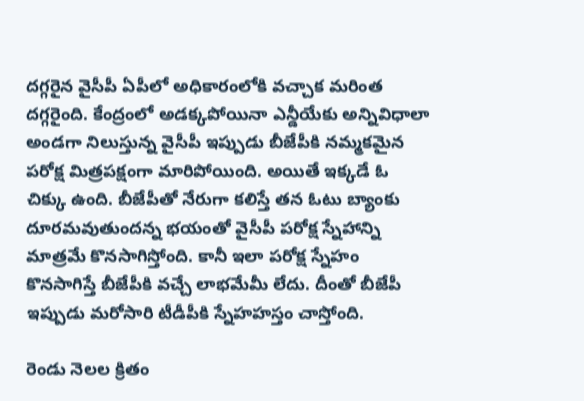దగ్గరైన వైసీపీ ఏపీలో అధికారంలోకి వచ్చాక మరింత దగ్గరైంది. కేంద్రంలో అడక్కపోయినా ఎన్డీయేకు అన్నివిధాలా అండగా నిలుస్తున్న వైసీపీ ఇప్పుడు బీజేపీకి నమ్మకమైన పరోక్ష మిత్రపక్షంగా మారిపోయింది. అయితే ఇక్కడే ఓ చిక్కు ఉంది. బీజేపీతో నేరుగా కలిస్తే తన ఓటు బ్యాంకు దూరమవుతుందన్న భయంతో వైసీపీ పరోక్ష స్నేహాన్ని మాత్రమే కొనసాగిస్తోంది. కానీ ఇలా పరోక్ష స్నేహం కొనసాగిస్తే బీజేపీకి వచ్చే లాభమేమీ లేదు. దీంతో బీజేపీ ఇప్పుడు మరోసారి టీడీపీకి స్నేహహస్తం చాస్తోంది.

రెండు నెలల క్రితం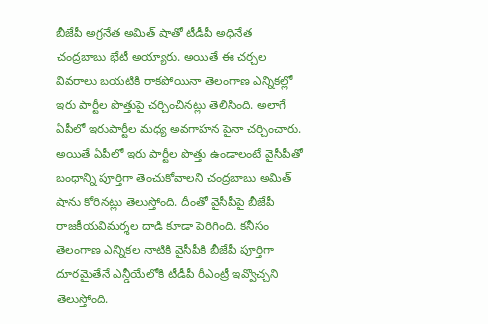బీజేపీ అగ్రనేత అమిత్ షాతో టీడీపీ అధినేత చంద్రబాబు భేటీ అయ్యారు. అయితే ఈ చర్చల వివరాలు బయటికి రాకపోయినా తెలంగాణ ఎన్నికల్లో ఇరు పార్టీల పొత్తుపై చర్చించినట్లు తెలిసింది. అలాగే ఏపీలో ఇరుపార్టీల మధ్య అవగాహన పైనా చర్చించారు. అయితే ఏపీలో ఇరు పార్టీల పొత్తు ఉండాలంటే వైసీపీతో బంధాన్ని పూర్తిగా తెంచుకోవాలని చంద్రబాబు అమిత్ షాను కోరినట్లు తెలుస్తోంది. దీంతో వైసీపీపై బీజేపీ రాజకీయవిమర్శల దాడి కూడా పెరిగింది. కనీసం తెలంగాణ ఎన్నికల నాటికి వైసీపీకి బీజేపీ పూర్తిగా దూరమైతేనే ఎన్డీయేలోకి టీడీపీ రీఎంట్రీ ఇవ్వొచ్చని తెలుస్తోంది.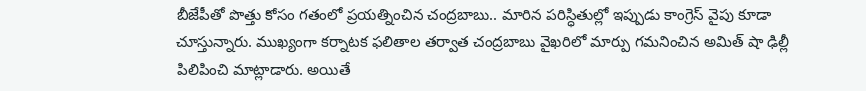బీజేపీతో పొత్తు కోసం గతంలో ప్రయత్నించిన చంద్రబాబు.. మారిన పరిస్ధితుల్లో ఇప్పుడు కాంగ్రెస్ వైపు కూడా చూస్తున్నారు. ముఖ్యంగా కర్నాటక ఫలితాల తర్వాత చంద్రబాబు వైఖరిలో మార్పు గమనించిన అమిత్ షా ఢిల్లీ పిలిపించి మాట్లాడారు. అయితే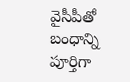వైసీపీతో బంధాన్ని పూర్తిగా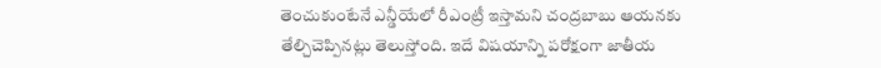తెంచుకుంటేనే ఎన్డీయేలో రీఎంట్రీ ఇస్తామని చంద్రబాబు ఆయనకు తేల్చిచెప్పినట్లు తెలుస్తోంది. ఇదే విషయాన్ని పరోక్షంగా జాతీయ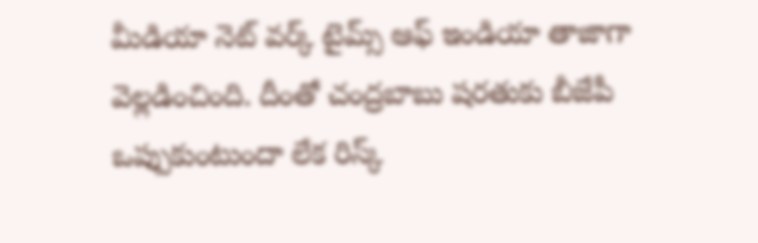మీడియా నెట్ వర్క్ టైమ్స్ ఆఫ్ ఇండియా తాజాగా వెల్లడించింది. దీంతో చంద్రబాబు షరతుకు బీజేపీ ఒప్పుకుంటుందా లేక రిస్క్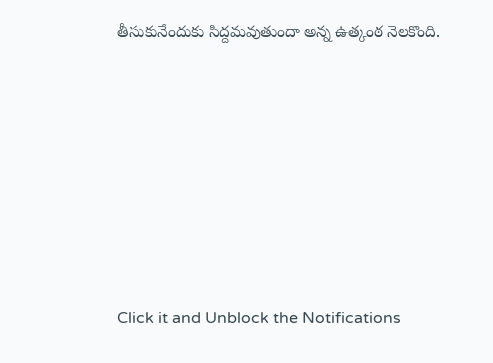తీసుకునేందుకు సిద్దమవుతుందా అన్న ఉత్కంఠ నెలకొంది.












Click it and Unblock the Notifications